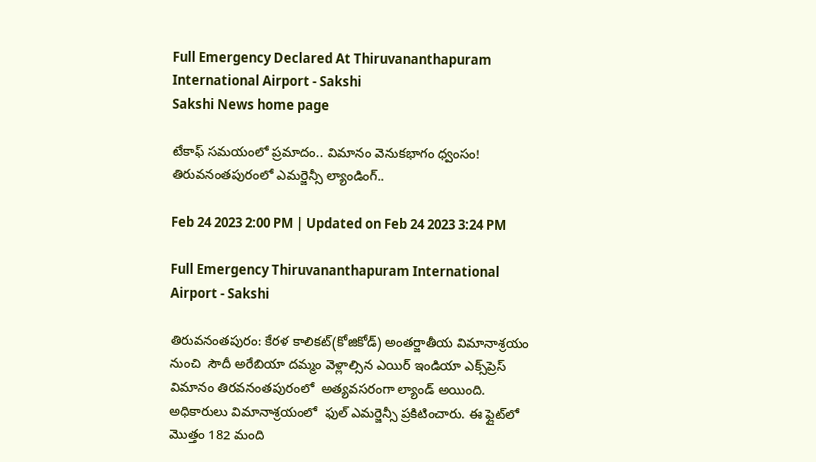Full Emergency Declared At Thiruvananthapuram International Airport - Sakshi
Sakshi News home page

టేకాఫ్ సమయంలో ప్రమాదం.. విమానం వెనుకభాగం ధ్వంసం! తిరువనంతపురంలో ఎమర్జెన్సీ ల్యాండింగ్..

Feb 24 2023 2:00 PM | Updated on Feb 24 2023 3:24 PM

Full Emergency Thiruvananthapuram International Airport - Sakshi

తిరువనంతపురం: కేరళ కాలికట్‌(కోజికోడ్‌) అంతర్జాతీయ విమానాశ్రయం నుంచి  సౌదీ అరేబియా దమ్మం వెళ్లాల్సిన ఎయిర్ ఇండియా ఎక్స్‌ప్రెస్‌ విమానం తిరవనంతపురంలో  అత్యవసరంగా ల్యాండ్ అయింది.  అధికారులు విమానాశ్రయంలో  ఫుల్ ఎమర్జెన్సీ ప్రకిటించారు. ఈ ఫ్లైట్‍లో మొత్తం 182 మంది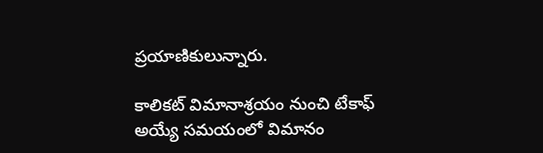ప్రయాణికులున్నారు.

కాలికట్ విమానాశ్రయం నుంచి టేకాఫ్ అయ్యే సమయంలో విమానం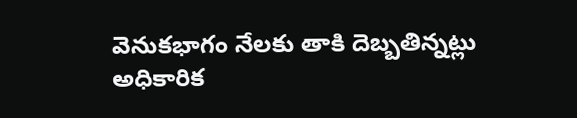వెనుకభాగం నేలకు తాకి దెబ్బతిన్నట్లు అధికారిక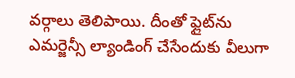వర్గాలు తెలిపాయి. దీంతో ఫ్లైట్‌ను ఎమర్జెన్సీ ల్యాండింగ్ చేసేందుకు వీలుగా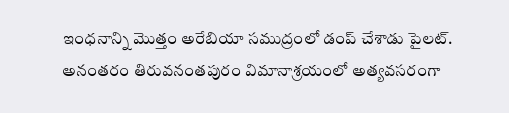ఇంధనాన్ని మొత్తం అరేబియా సముద్రంలో డంప్ చేశాడు పైలట్. అనంతరం తిరువనంతపురం విమానాశ్రయంలో అత్యవసరంగా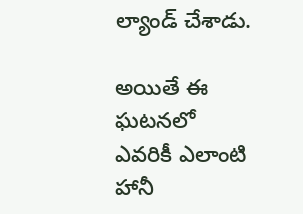ల్యాండ్ చేశాడు.

అయితే ఈ ఘటనలో ఎవరికీ ఎలాంటి హానీ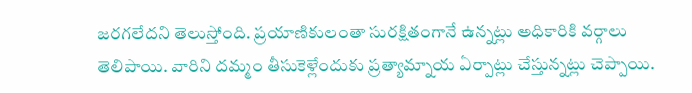జరగలేదని తెలుస్తోంది. ప్రయాణికులంతా సురక్షితంగానే ఉన్నట్లు అధికారికి వర్గాలు తెలిపాయి. వారిని దమ్మం తీసుకెళ్లేందుకు ప్రత్యామ్నాయ ఏర్పాట్లు చేస్తున్నట్లు చెప్పాయి.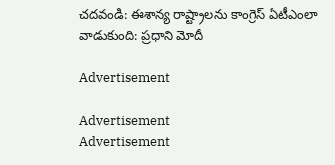చదవండి: ఈశాన్య రాష్ట్రాలను కాంగ్రెస్ ఏటీఎంలా వాడుకుంది: ప్రధాని మోదీ

Advertisement

Advertisement
Advertisement